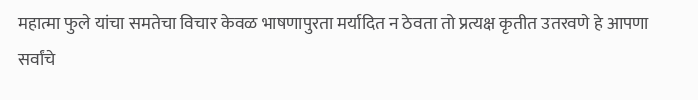महात्मा फुले यांचा समतेचा विचार केवळ भाषणापुरता मर्यादित न ठेवता तो प्रत्यक्ष कृतीत उतरवणे हे आपणा सर्वांचे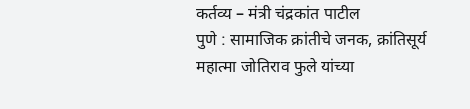कर्तव्य – मंत्री चंद्रकांत पाटील
पुणे : सामाजिक क्रांतीचे जनक, क्रांतिसूर्य महात्मा जोतिराव फुले यांच्या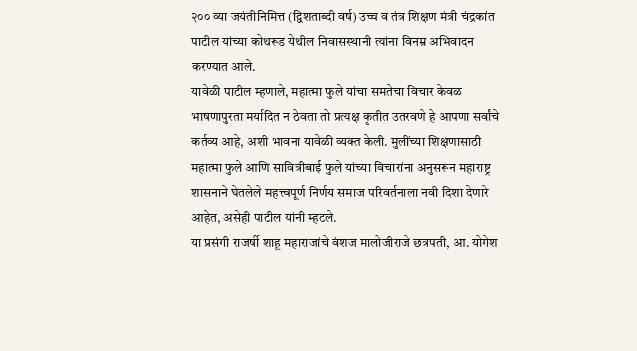२०० व्या जयंतीनिमित्त (द्विशताब्दी वर्ष) उच्च व तंत्र शिक्षण मंत्री चंद्रकांत पाटील यांच्या कोथरूड येथील निवासस्थानी त्यांना विनम्र अभिवादन करण्यात आले.
यावेळी पाटील म्हणाले, महात्मा फुले यांचा समतेचा विचार केवळ भाषणापुरता मर्यादित न ठेवता तो प्रत्यक्ष कृतीत उतरवणे हे आपणा सर्वांचे कर्तव्य आहे, अशी भावना यावेळी व्यक्त केली. मुलींच्या शिक्षणासाठी महात्मा फुले आणि सावित्रीबाई फुले यांच्या विचारांना अनुसरून महाराष्ट्र शासनाने घेतलेले महत्त्वपूर्ण निर्णय समाज परिवर्तनाला नवी दिशा देणारे आहेत, असेही पाटील यांनी म्हटले.
या प्रसंगी राजर्षी शाहू महाराजांचे वंशज मालोजीराजे छत्रपती, आ. योगेश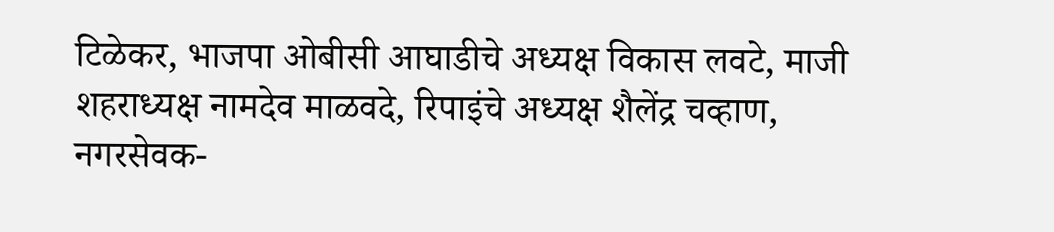टिळेकर, भाजपा ओबीसी आघाडीचे अध्यक्ष विकास लवटे, माजी शहराध्यक्ष नामदेव माळवदे, रिपाइंचे अध्यक्ष शैलेंद्र चव्हाण, नगरसेवक-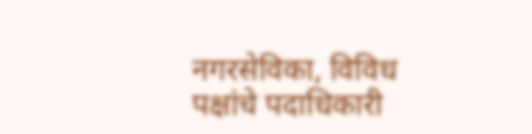नगरसेविका, विविध पक्षांचे पदाधिकारी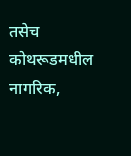तसेच कोथरूडमधील नागरिक,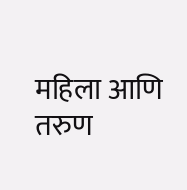महिला आणि तरुण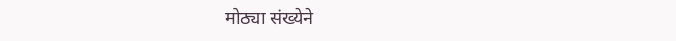मोठ्या संख्येने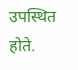उपस्थित होते.